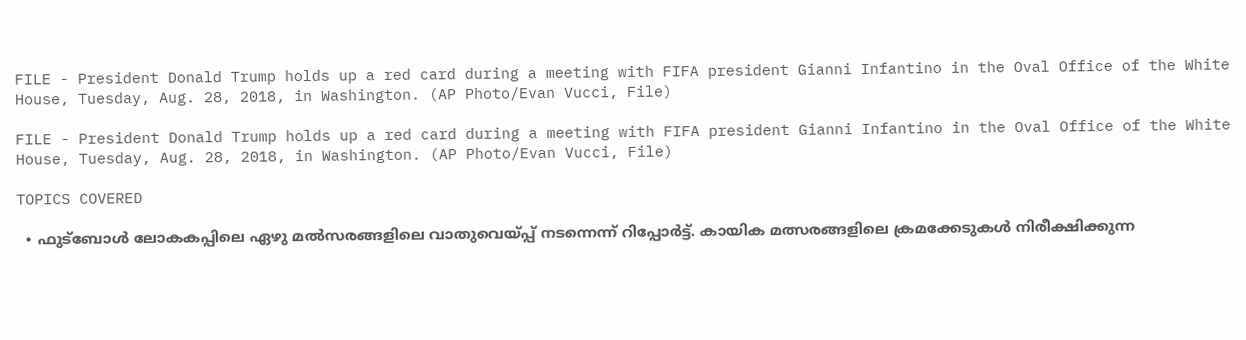FILE - President Donald Trump holds up a red card during a meeting with FIFA president Gianni Infantino in the Oval Office of the White House, Tuesday, Aug. 28, 2018, in Washington. (AP Photo/Evan Vucci, File)

FILE - President Donald Trump holds up a red card during a meeting with FIFA president Gianni Infantino in the Oval Office of the White House, Tuesday, Aug. 28, 2018, in Washington. (AP Photo/Evan Vucci, File)

TOPICS COVERED

  • ഫുട്ബോള്‍ ലോകകപ്പിലെ ഏഴു മല്‍സരങ്ങളിലെ വാതുവെയ്പ്പ് നടന്നെന്ന് റിപ്പോര്‍ട്ട്. കായിക മത്സരങ്ങളിലെ ക്രമക്കേടുകൾ നിരീക്ഷിക്കുന്ന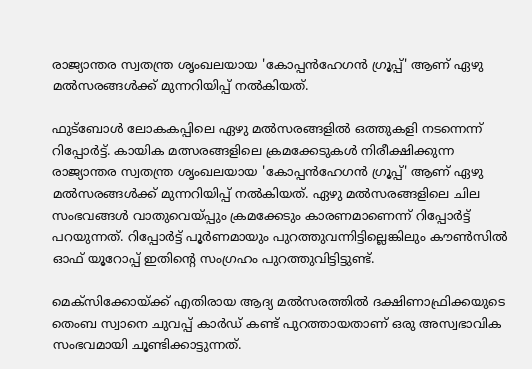രാജ്യാന്തര സ്വതന്ത്ര ശൃംഖലയായ 'കോപ്പൻഹേഗൻ ഗ്രൂപ്പ്' ആണ് ഏഴു മല്‍സരങ്ങള്‍ക്ക് മുന്നറിയിപ്പ് നല്‍കിയത്.

ഫുട്ബോള്‍ ലോകകപ്പിലെ ഏഴു മല്‍സരങ്ങളില്‍ ഒത്തുകളി നടന്നെന്ന് റിപ്പോര്‍ട്ട്. കായിക മത്സരങ്ങളിലെ ക്രമക്കേടുകൾ നിരീക്ഷിക്കുന്ന രാജ്യാന്തര സ്വതന്ത്ര ശൃംഖലയായ 'കോപ്പൻഹേഗൻ ഗ്രൂപ്പ്' ആണ് ഏഴു മല്‍സരങ്ങള്‍ക്ക് മുന്നറിയിപ്പ് നല്‍കിയത്. ഏഴു മല്‍സരങ്ങളിലെ ചില സംഭവങ്ങള്‍ വാതുവെയ്പ്പും ക്രമക്കേടും കാരണമാണെന്ന് റിപ്പോര്‍ട്ട് പറയുന്നത്. റിപ്പോര്‍ട്ട് പൂര്‍ണമായും പുറത്തുവന്നിട്ടില്ലെങ്കിലും കൗൺസിൽ ഓഫ് യൂറോപ്പ് ഇതിന്‍റെ സംഗ്രഹം പുറത്തുവിട്ടിട്ടുണ്ട്.

മെക്സിക്കോയ്ക്ക് എതിരായ ആദ്യ മല്‍സരത്തില്‍ ദക്ഷിണാഫ്രിക്കയുടെ തെംബ സ്വാനെ ചുവപ്പ് കാര്‍ഡ് കണ്ട് പുറത്തായതാണ് ഒരു അസ്വഭാവിക സംഭവമായി ചൂണ്ടിക്കാട്ടുന്നത്.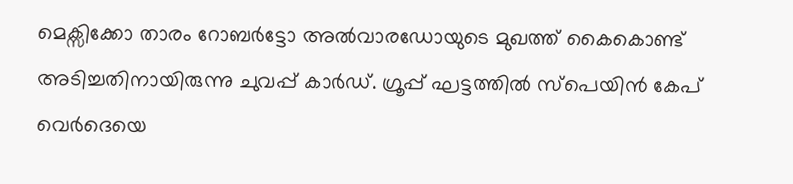മെക്സിക്കോ താരം റോബർട്ടോ അൽവാരഡോയുടെ മുഖത്ത് കൈകൊണ്ട് അടിച്ചതിനായിരുന്നു ചുവപ്പ് കാര്‍ഡ്. ഗ്രൂപ്പ് ഘട്ടത്തില്‍ സ്പെയിന്‍ കേപ് വെര്‍ദെയെ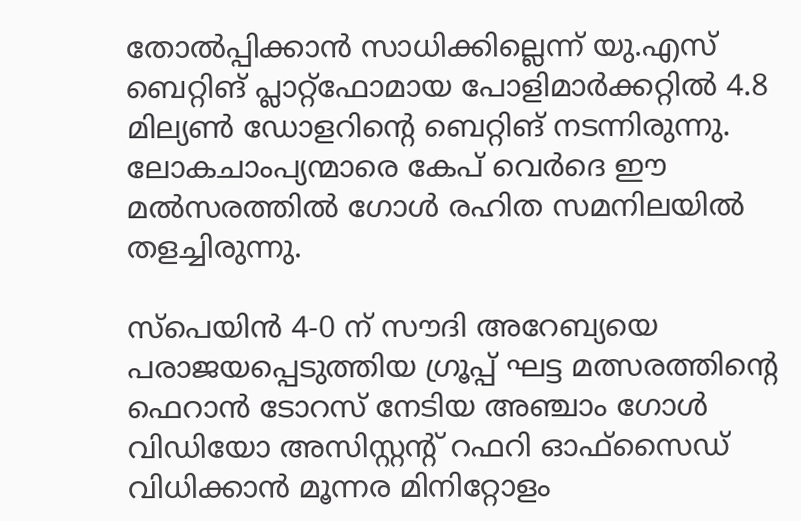തോല്‍പ്പിക്കാന്‍ സാധിക്കില്ലെന്ന് യു.എസ് ബെറ്റിങ് പ്ലാറ്റ്ഫോമായ പോളിമാർക്കറ്റില്‍ 4.8 മില്യൺ ഡോളറിന്‍റെ ബെറ്റിങ് നടന്നിരുന്നു. ലോകചാംപ്യന്മാരെ കേപ് വെര്‍ദെ ഈ മല്‍സരത്തില്‍ ഗോള്‍ രഹിത സമനിലയില്‍ തളച്ചിരുന്നു.

സ്പെയിൻ 4-0 ന് സൗദി അറേബ്യയെ പരാജയപ്പെടുത്തിയ ഗ്രൂപ്പ് ഘട്ട മത്സരത്തിന്റെ ഫെറാൻ ടോറസ് നേടിയ അഞ്ചാം ഗോൾ വിഡിയോ അസിസ്റ്റന്റ് റഫറി ഓഫ്‌സൈഡ് വിധിക്കാന്‍ മൂന്നര മിനിറ്റോളം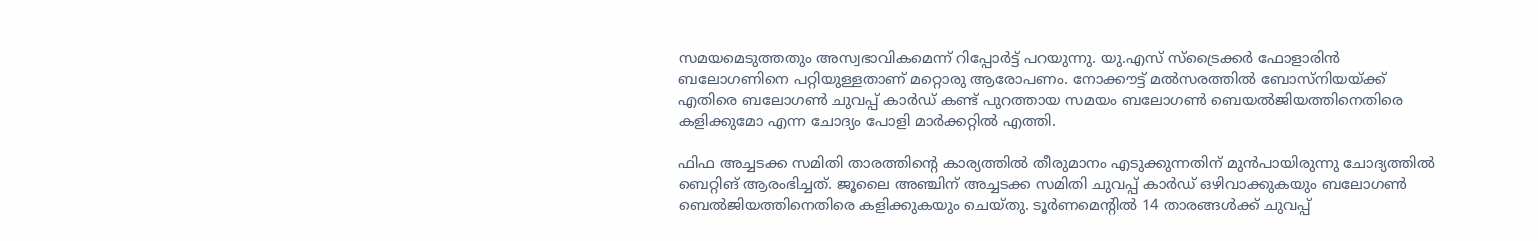സമയമെടുത്തതും അസ്വഭാവികമെന്ന് റിപ്പോര്‍ട്ട് പറയുന്നു. യു.എസ് സ്ട്രൈക്കര്‍ ഫോളാരിൻ ബലോഗണിനെ പറ്റിയുള്ളതാണ് മറ്റൊരു ആരോപണം. നോക്കൗട്ട് മല്‍സരത്തില്‍ ബോസ്നിയയ്ക്ക് എതിരെ ബലോഗണ്‍ ചുവപ്പ് കാര്‍ഡ് കണ്ട് പുറത്തായ സമയം ബലോഗണ്‍ ബെയല്‍ജിയത്തിനെതിരെ കളിക്കുമോ എന്ന ചോദ്യം പോളി മാര്‍ക്കറ്റില്‍ എത്തി.

ഫിഫ അച്ചടക്ക സമിതി താരത്തിന്‍റെ കാര്യത്തില്‍ തീരുമാനം എടുക്കുന്നതിന് മുന്‍പായിരുന്നു ചോദ്യത്തില്‍ ബെറ്റിങ് ആരംഭിച്ചത്. ജൂലൈ അഞ്ചിന് അച്ചടക്ക സമിതി ചുവപ്പ് കാര്‍‍ഡ് ഒഴിവാക്കുകയും ബലോഗണ്‍ ബെല്‍ജിയത്തിനെതിരെ കളിക്കുകയും ചെയ്തു. ടൂര്‍ണമെന്‍റില്‍ 14 താരങ്ങള്‍ക്ക് ചുവപ്പ്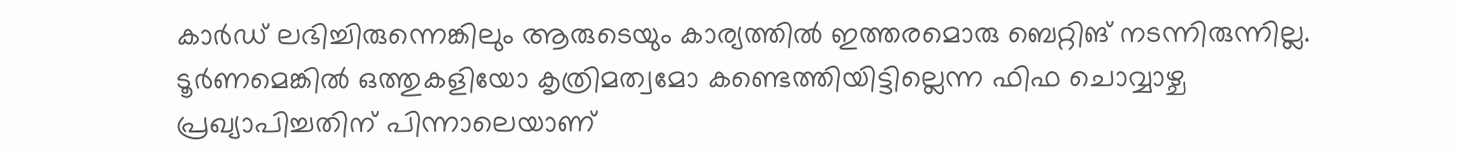കാര്‍ഡ് ലഭിച്ചിരുന്നെങ്കിലും ആരുടെയും കാര്യത്തില്‍ ഇത്തരമൊരു ബെറ്റിങ് നടന്നിരുന്നില്ല. ടൂര്‍ണമെങ്കില്‍ ഒത്തുകളിയോ കൃത്രിമത്വമോ കണ്ടെത്തിയിട്ടില്ലെന്ന ഫിഫ ചൊവ്വാഴ്ച പ്രഖ്യാപിച്ചതിന് പിന്നാലെയാണ്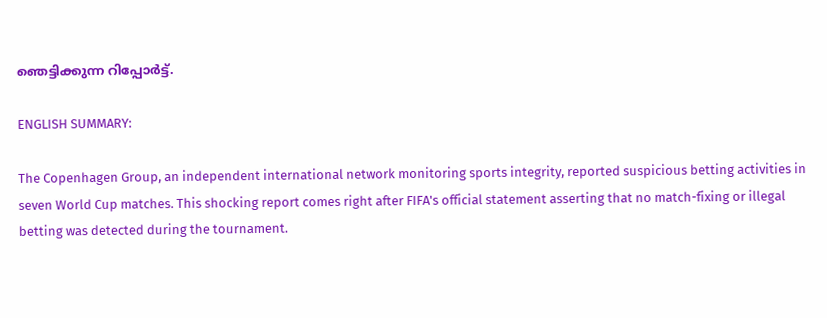ഞെട്ടിക്കുന്ന റിപ്പോര്‍ട്ട്.

ENGLISH SUMMARY:

The Copenhagen Group, an independent international network monitoring sports integrity, reported suspicious betting activities in seven World Cup matches. This shocking report comes right after FIFA's official statement asserting that no match-fixing or illegal betting was detected during the tournament.